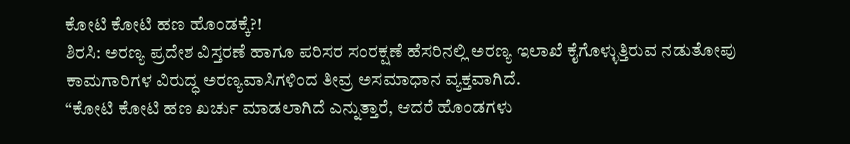ಕೋಟಿ ಕೋಟಿ ಹಣ ಹೊಂಡಕ್ಕೆ?!
ಶಿರಸಿ: ಅರಣ್ಯ ಪ್ರದೇಶ ವಿಸ್ತರಣೆ ಹಾಗೂ ಪರಿಸರ ಸಂರಕ್ಷಣೆ ಹೆಸರಿನಲ್ಲಿ ಅರಣ್ಯ ಇಲಾಖೆ ಕೈಗೊಳ್ಳುತ್ತಿರುವ ನಡುತೋಪು ಕಾಮಗಾರಿಗಳ ವಿರುದ್ಧ ಅರಣ್ಯವಾಸಿಗಳಿಂದ ತೀವ್ರ ಅಸಮಾಧಾನ ವ್ಯಕ್ತವಾಗಿದೆ.
“ಕೋಟಿ ಕೋಟಿ ಹಣ ಖರ್ಚು ಮಾಡಲಾಗಿದೆ ಎನ್ನುತ್ತಾರೆ, ಆದರೆ ಹೊಂಡಗಳು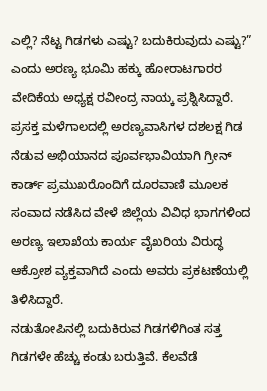ಎಲ್ಲಿ? ನೆಟ್ಟ ಗಿಡಗಳು ಎಷ್ಟು? ಬದುಕಿರುವುದು ಎಷ್ಟು?” ಎಂದು ಅರಣ್ಯ ಭೂಮಿ ಹಕ್ಕು ಹೋರಾಟಗಾರರ ವೇದಿಕೆಯ ಅಧ್ಯಕ್ಷ ರವೀಂದ್ರ ನಾಯ್ಕ ಪ್ರಶ್ನಿಸಿದ್ದಾರೆ.
ಪ್ರಸಕ್ತ ಮಳೆಗಾಲದಲ್ಲಿ ಅರಣ್ಯವಾಸಿಗಳ ದಶಲಕ್ಷ ಗಿಡ ನೆಡುವ ಅಭಿಯಾನದ ಪೂರ್ವಭಾವಿಯಾಗಿ ಗ್ರೀನ್ ಕಾರ್ಡ್ ಪ್ರಮುಖರೊಂದಿಗೆ ದೂರವಾಣಿ ಮೂಲಕ ಸಂವಾದ ನಡೆಸಿದ ವೇಳೆ ಜಿಲ್ಲೆಯ ವಿವಿಧ ಭಾಗಗಳಿಂದ ಅರಣ್ಯ ಇಲಾಖೆಯ ಕಾರ್ಯ ವೈಖರಿಯ ವಿರುದ್ಧ ಆಕ್ರೋಶ ವ್ಯಕ್ತವಾಗಿದೆ ಎಂದು ಅವರು ಪ್ರಕಟಣೆಯಲ್ಲಿ ತಿಳಿಸಿದ್ದಾರೆ.
ನಡುತೋಪಿನಲ್ಲಿ ಬದುಕಿರುವ ಗಿಡಗಳಿಗಿಂತ ಸತ್ತ ಗಿಡಗಳೇ ಹೆಚ್ಚು ಕಂಡು ಬರುತ್ತಿವೆ. ಕೆಲವೆಡೆ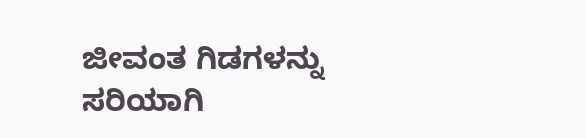ಜೀವಂತ ಗಿಡಗಳನ್ನು ಸರಿಯಾಗಿ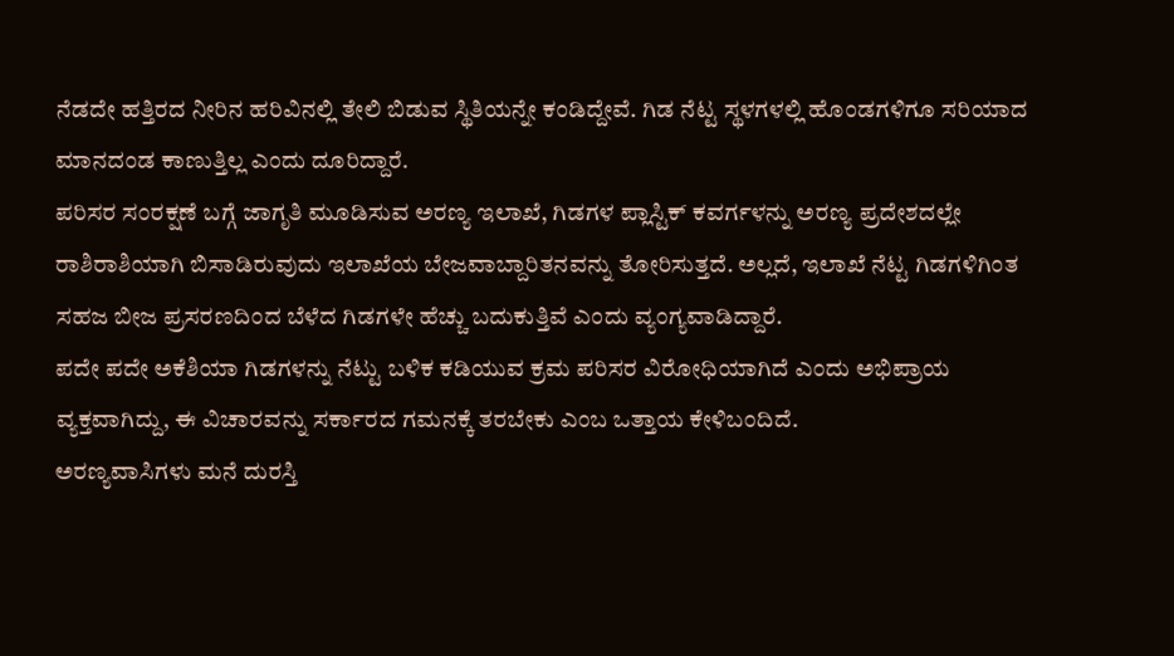ನೆಡದೇ ಹತ್ತಿರದ ನೀರಿನ ಹರಿವಿನಲ್ಲಿ ತೇಲಿ ಬಿಡುವ ಸ್ಥಿತಿಯನ್ನೇ ಕಂಡಿದ್ದೇವೆ. ಗಿಡ ನೆಟ್ಟ ಸ್ಥಳಗಳಲ್ಲಿ ಹೊಂಡಗಳಿಗೂ ಸರಿಯಾದ ಮಾನದಂಡ ಕಾಣುತ್ತಿಲ್ಲ ಎಂದು ದೂರಿದ್ದಾರೆ.
ಪರಿಸರ ಸಂರಕ್ಷಣೆ ಬಗ್ಗೆ ಜಾಗೃತಿ ಮೂಡಿಸುವ ಅರಣ್ಯ ಇಲಾಖೆ, ಗಿಡಗಳ ಪ್ಲಾಸ್ಟಿಕ್ ಕವರ್ಗಳನ್ನು ಅರಣ್ಯ ಪ್ರದೇಶದಲ್ಲೇ ರಾಶಿರಾಶಿಯಾಗಿ ಬಿಸಾಡಿರುವುದು ಇಲಾಖೆಯ ಬೇಜವಾಬ್ದಾರಿತನವನ್ನು ತೋರಿಸುತ್ತದೆ. ಅಲ್ಲದೆ, ಇಲಾಖೆ ನೆಟ್ಟ ಗಿಡಗಳಿಗಿಂತ ಸಹಜ ಬೀಜ ಪ್ರಸರಣದಿಂದ ಬೆಳೆದ ಗಿಡಗಳೇ ಹೆಚ್ಚು ಬದುಕುತ್ತಿವೆ ಎಂದು ವ್ಯಂಗ್ಯವಾಡಿದ್ದಾರೆ.
ಪದೇ ಪದೇ ಅಕೆಶಿಯಾ ಗಿಡಗಳನ್ನು ನೆಟ್ಟು ಬಳಿಕ ಕಡಿಯುವ ಕ್ರಮ ಪರಿಸರ ವಿರೋಧಿಯಾಗಿದೆ ಎಂದು ಅಭಿಪ್ರಾಯ ವ್ಯಕ್ತವಾಗಿದ್ದು, ಈ ವಿಚಾರವನ್ನು ಸರ್ಕಾರದ ಗಮನಕ್ಕೆ ತರಬೇಕು ಎಂಬ ಒತ್ತಾಯ ಕೇಳಿಬಂದಿದೆ.
ಅರಣ್ಯವಾಸಿಗಳು ಮನೆ ದುರಸ್ತಿ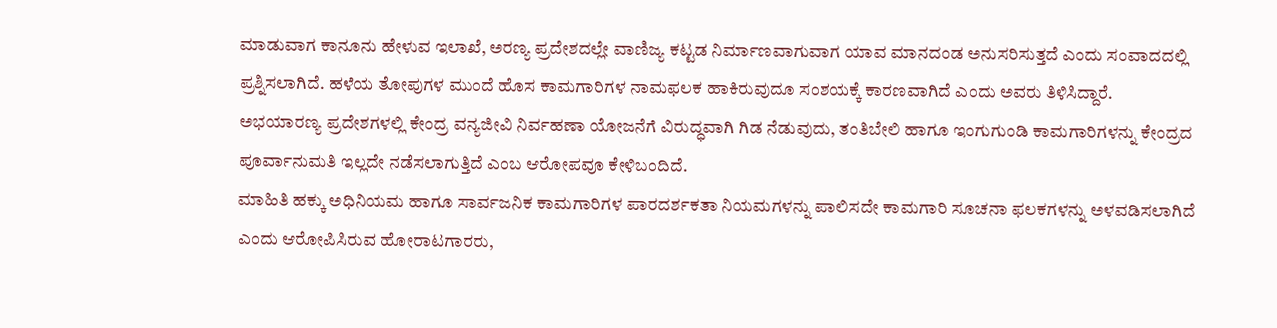ಮಾಡುವಾಗ ಕಾನೂನು ಹೇಳುವ ಇಲಾಖೆ, ಅರಣ್ಯ ಪ್ರದೇಶದಲ್ಲೇ ವಾಣಿಜ್ಯ ಕಟ್ಟಡ ನಿರ್ಮಾಣವಾಗುವಾಗ ಯಾವ ಮಾನದಂಡ ಅನುಸರಿಸುತ್ತದೆ ಎಂದು ಸಂವಾದದಲ್ಲಿ ಪ್ರಶ್ನಿಸಲಾಗಿದೆ. ಹಳೆಯ ತೋಪುಗಳ ಮುಂದೆ ಹೊಸ ಕಾಮಗಾರಿಗಳ ನಾಮಫಲಕ ಹಾಕಿರುವುದೂ ಸಂಶಯಕ್ಕೆ ಕಾರಣವಾಗಿದೆ ಎಂದು ಅವರು ತಿಳಿಸಿದ್ದಾರೆ.
ಅಭಯಾರಣ್ಯ ಪ್ರದೇಶಗಳಲ್ಲಿ ಕೇಂದ್ರ ವನ್ಯಜೀವಿ ನಿರ್ವಹಣಾ ಯೋಜನೆಗೆ ವಿರುದ್ಧವಾಗಿ ಗಿಡ ನೆಡುವುದು, ತಂತಿಬೇಲಿ ಹಾಗೂ ಇಂಗುಗುಂಡಿ ಕಾಮಗಾರಿಗಳನ್ನು ಕೇಂದ್ರದ ಪೂರ್ವಾನುಮತಿ ಇಲ್ಲದೇ ನಡೆಸಲಾಗುತ್ತಿದೆ ಎಂಬ ಆರೋಪವೂ ಕೇಳಿಬಂದಿದೆ.
ಮಾಹಿತಿ ಹಕ್ಕು ಅಧಿನಿಯಮ ಹಾಗೂ ಸಾರ್ವಜನಿಕ ಕಾಮಗಾರಿಗಳ ಪಾರದರ್ಶಕತಾ ನಿಯಮಗಳನ್ನು ಪಾಲಿಸದೇ ಕಾಮಗಾರಿ ಸೂಚನಾ ಫಲಕಗಳನ್ನು ಅಳವಡಿಸಲಾಗಿದೆ ಎಂದು ಆರೋಪಿಸಿರುವ ಹೋರಾಟಗಾರರು,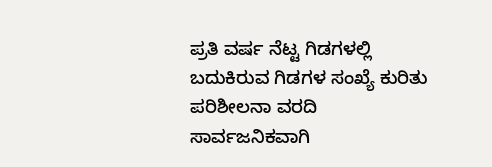ಪ್ರತಿ ವರ್ಷ ನೆಟ್ಟ ಗಿಡಗಳಲ್ಲಿ ಬದುಕಿರುವ ಗಿಡಗಳ ಸಂಖ್ಯೆ ಕುರಿತು ಪರಿಶೀಲನಾ ವರದಿ ಸಾರ್ವಜನಿಕವಾಗಿ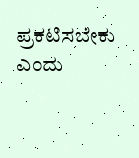ಪ್ರಕಟಿಸಬೇಕು ಎಂದು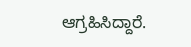ಆಗ್ರಹಿಸಿದ್ದಾರೆ.